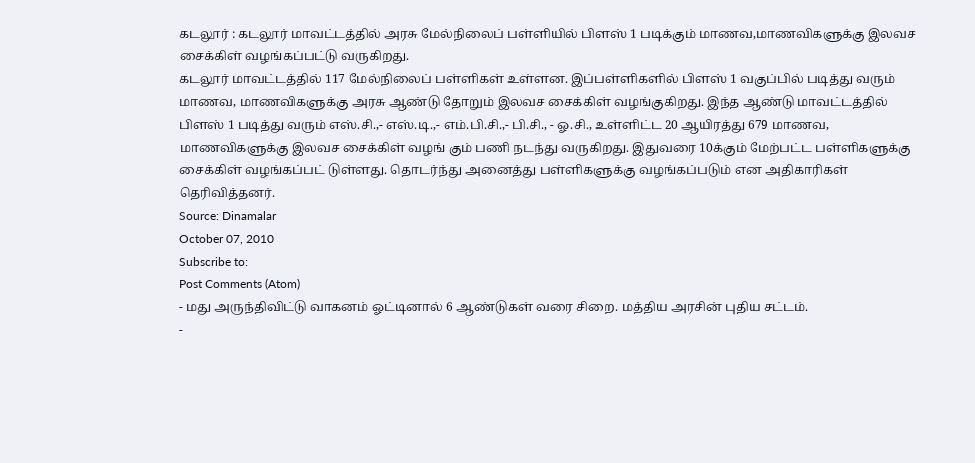கடலூர் : கடலூர் மாவட்டத்தில் அரசு மேல்நிலைப் பள்ளியில் பிளஸ் 1 படிக்கும் மாணவ,மாணவிகளுக்கு இலவச சைக்கிள் வழங்கப்பட்டு வருகிறது.
கடலூர் மாவட்டத்தில் 117 மேல்நிலைப் பள்ளிகள் உள்ளன. இப்பள்ளிகளில் பிளஸ் 1 வகுப்பில் படித்து வரும் மாணவ, மாணவிகளுக்கு அரசு ஆண்டு தோறும் இலவச சைக்கிள் வழங்குகிறது. இந்த ஆண்டு மாவட்டத்தில் பிளஸ் 1 படித்து வரும் எஸ்.சி.,- எஸ்.டி.,- எம்.பி.சி.,- பி.சி., - ஓ.சி., உள்ளிட்ட 20 ஆயிரத்து 679 மாணவ, மாணவிகளுக்கு இலவச சைக்கிள் வழங் கும் பணி நடந்து வருகிறது. இதுவரை 10க்கும் மேற்பட்ட பள்ளிகளுக்கு சைக்கிள் வழங்கப்பட் டுள்ளது. தொடர்ந்து அனைத்து பள்ளிகளுக்கு வழங்கப்படும் என அதிகாரிகள் தெரிவித்தனர்.
Source: Dinamalar
October 07, 2010
Subscribe to:
Post Comments (Atom)
- மது அருந்திவிட்டு வாகனம் ஓட்டினால் 6 ஆண்டுகள் வரை சிறை. மத்திய அரசின் புதிய சட்டம்.
-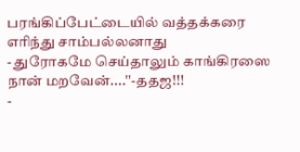பரங்கிப்பேட்டையில் வத்தக்கரை எரிந்து சாம்பல்லனாது
- துரோகமே செய்தாலும் காங்கிரஸை நான் மறவேன்....''-ததஜ!!!
-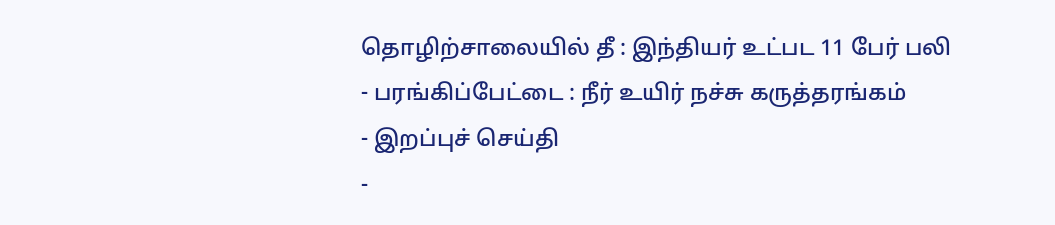தொழிற்சாலையில் தீ : இந்தியர் உட்பட 11 பேர் பலி
- பரங்கிப்பேட்டை : நீர் உயிர் நச்சு கருத்தரங்கம்
- இறப்புச் செய்தி
-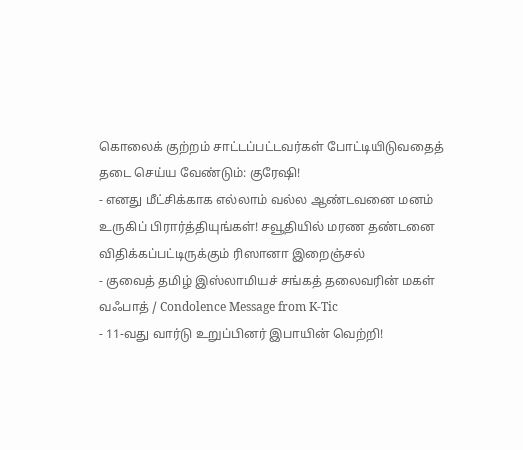கொலைக் குற்றம் சாட்டப்பட்டவர்கள் போட்டியிடுவதைத் தடை செய்ய வேண்டும்: குரேஷி!
- எனது மீட்சிக்காக எல்லாம் வல்ல ஆண்டவனை மனம் உருகிப் பிரார்த்தியுங்கள்! சவூதியில் மரண தண்டனை விதிக்கப்பட்டிருக்கும் ரிஸானா இறைஞ்சல்
- குவைத் தமிழ் இஸ்லாமியச் சங்கத் தலைவரின் மகள் வஃபாத் / Condolence Message from K-Tic
- 11-வது வார்டு உறுப்பினர் இபாயின் வெற்றி!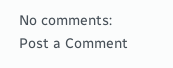No comments:
Post a Comment